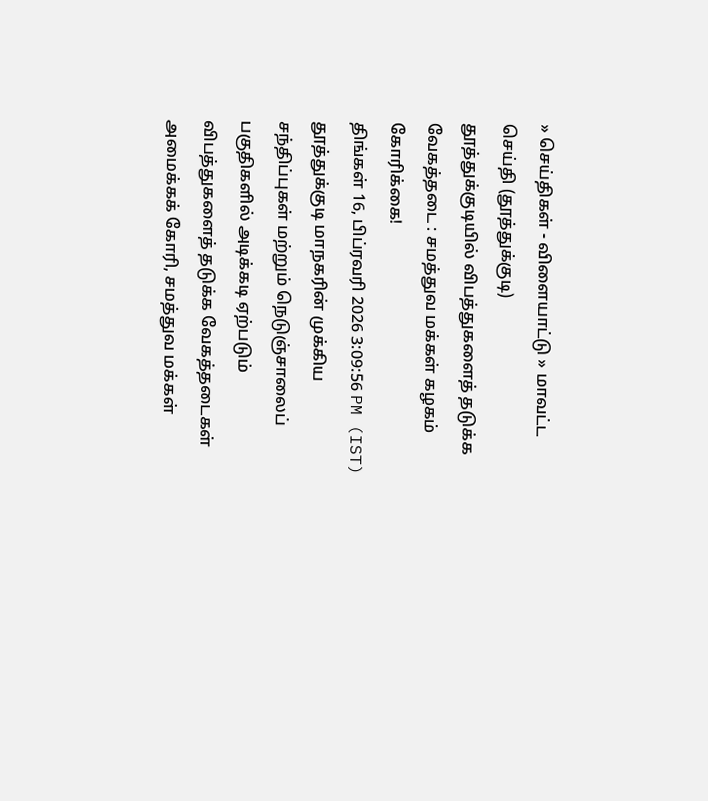» செய்திகள் - விளையாட்டு » மாவட்ட செய்தி (தூத்துக்குடி)
தூத்துக்குடியில் விபத்துகளைத் தடுக்க வேகத்தடை : சமத்துவ மக்கள் கழகம் கோரிக்கை!
திங்கள் 16, பிப்ரவரி 2026 3:09:56 PM (IST)
தூத்துக்குடி மாநகரின் முக்கிய சந்திப்புகள் மற்றும் நெடுஞ்சாலைப் பகுதிகளில் அடிக்கடி ஏற்படும் விபத்துகளைத் தடுக்க வேகத்தடைகள் அமைக்கக் கோரி, சமத்துவ மக்கள்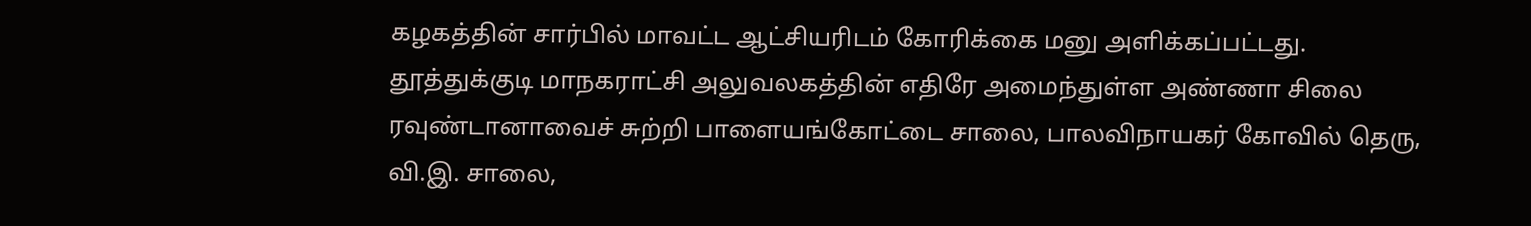கழகத்தின் சார்பில் மாவட்ட ஆட்சியரிடம் கோரிக்கை மனு அளிக்கப்பட்டது.
தூத்துக்குடி மாநகராட்சி அலுவலகத்தின் எதிரே அமைந்துள்ள அண்ணா சிலை ரவுண்டானாவைச் சுற்றி பாளையங்கோட்டை சாலை, பாலவிநாயகர் கோவில் தெரு, வி.இ. சாலை,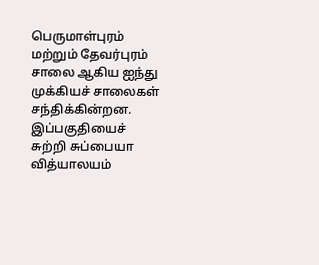பெருமாள்புரம் மற்றும் தேவர்புரம் சாலை ஆகிய ஐந்து முக்கியச் சாலைகள் சந்திக்கின்றன.
இப்பகுதியைச் சுற்றி சுப்பையா வித்யாலயம்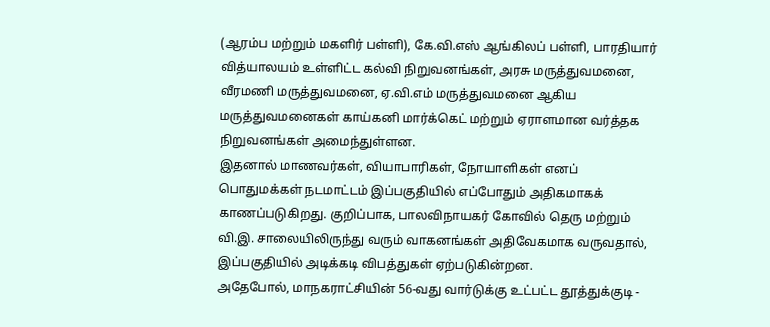(ஆரம்ப மற்றும் மகளிர் பள்ளி), கே.வி.எஸ் ஆங்கிலப் பள்ளி, பாரதியார் வித்யாலயம் உள்ளிட்ட கல்வி நிறுவனங்கள், அரசு மருத்துவமனை, வீரமணி மருத்துவமனை, ஏ.வி.எம் மருத்துவமனை ஆகிய மருத்துவமனைகள் காய்கனி மார்க்கெட் மற்றும் ஏராளமான வர்த்தக நிறுவனங்கள் அமைந்துள்ளன.
இதனால் மாணவர்கள், வியாபாரிகள், நோயாளிகள் எனப் பொதுமக்கள் நடமாட்டம் இப்பகுதியில் எப்போதும் அதிகமாகக் காணப்படுகிறது. குறிப்பாக, பாலவிநாயகர் கோவில் தெரு மற்றும் வி.இ. சாலையிலிருந்து வரும் வாகனங்கள் அதிவேகமாக வருவதால், இப்பகுதியில் அடிக்கடி விபத்துகள் ஏற்படுகின்றன.
அதேபோல், மாநகராட்சியின் 56-வது வார்டுக்கு உட்பட்ட தூத்துக்குடி -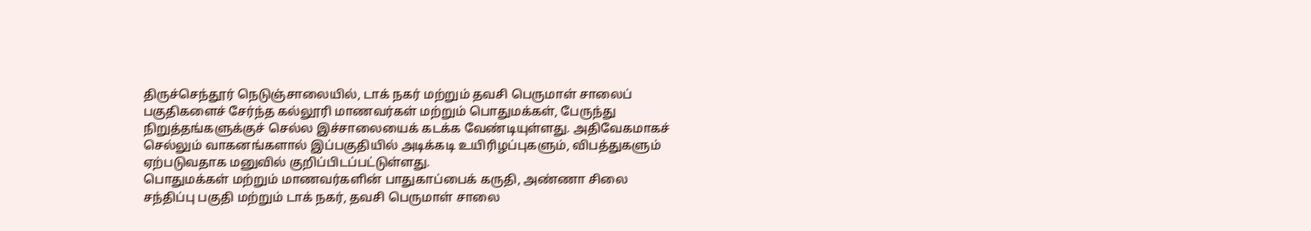திருச்செந்தூர் நெடுஞ்சாலையில், டாக் நகர் மற்றும் தவசி பெருமாள் சாலைப் பகுதிகளைச் சேர்ந்த கல்லூரி மாணவர்கள் மற்றும் பொதுமக்கள், பேருந்து நிறுத்தங்களுக்குச் செல்ல இச்சாலையைக் கடக்க வேண்டியுள்ளது. அதிவேகமாகச் செல்லும் வாகனங்களால் இப்பகுதியில் அடிக்கடி உயிரிழப்புகளும், விபத்துகளும் ஏற்படுவதாக மனுவில் குறிப்பிடப்பட்டுள்ளது.
பொதுமக்கள் மற்றும் மாணவர்களின் பாதுகாப்பைக் கருதி, அண்ணா சிலை சந்திப்பு பகுதி மற்றும் டாக் நகர், தவசி பெருமாள் சாலை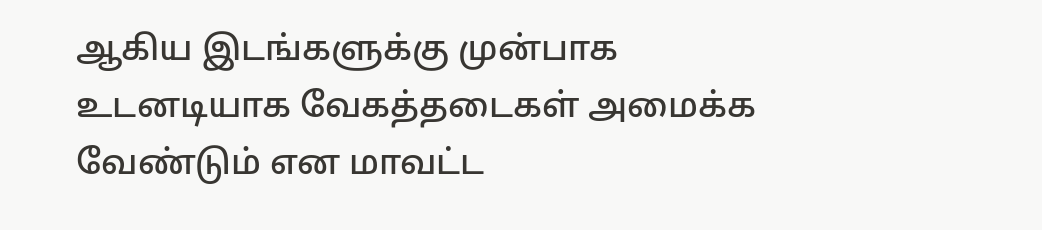ஆகிய இடங்களுக்கு முன்பாக உடனடியாக வேகத்தடைகள் அமைக்க வேண்டும் என மாவட்ட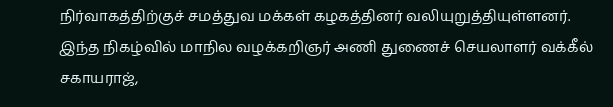நிர்வாகத்திற்குச் சமத்துவ மக்கள் கழகத்தினர் வலியுறுத்தியுள்ளனர்.
இந்த நிகழ்வில் மாநில வழக்கறிஞர் அணி துணைச் செயலாளர் வக்கீல் சகாயராஜ்,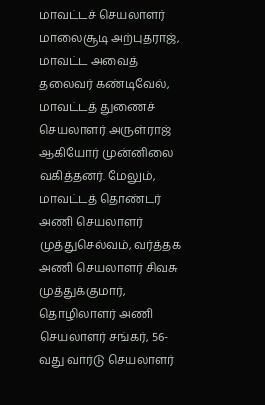மாவட்டச் செயலாளர் மாலைசூடி அற்புதராஜ், மாவட்ட அவைத் தலைவர் கண்டிவேல், மாவட்டத் துணைச் செயலாளர் அருள்ராஜ் ஆகியோர் முன்னிலை வகித்தனர். மேலும், மாவட்டத் தொண்டர் அணி செயலாளர் முத்துசெல்வம், வர்த்தக அணி செயலாளர் சிவசு முத்துக்குமார், தொழிலாளர் அணி செயலாளர் சங்கர், 56-வது வார்டு செயலாளர்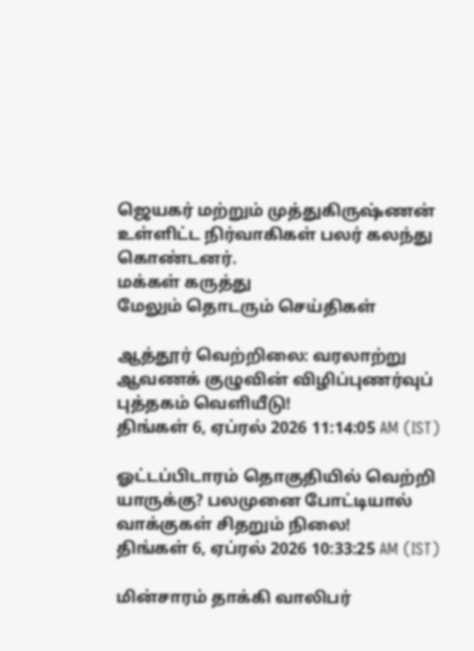ஜெயகர் மற்றும் முத்துகிருஷ்ணன் உள்ளிட்ட நிர்வாகிகள் பலர் கலந்து கொண்டனர்.
மக்கள் கருத்து
மேலும் தொடரும் செய்திகள்

ஆத்தூர் வெற்றிலை: வரலாற்று ஆவணக் குழுவின் விழிப்புணர்வுப் புத்தகம் வெளியீடு!
திங்கள் 6, ஏப்ரல் 2026 11:14:05 AM (IST)

ஓட்டப்பிடாரம் தொகுதியில் வெற்றி யாருக்கு? பலமுனை போட்டியால் வாக்குகள் சிதறும் நிலை!
திங்கள் 6, ஏப்ரல் 2026 10:33:25 AM (IST)

மின்சாரம் தாக்கி வாலிபர்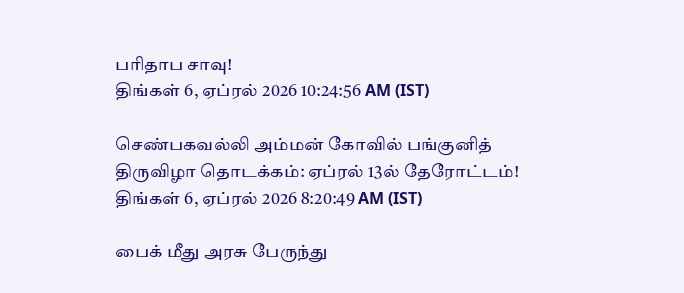பரிதாப சாவு!
திங்கள் 6, ஏப்ரல் 2026 10:24:56 AM (IST)

செண்பகவல்லி அம்மன் கோவில் பங்குனித் திருவிழா தொடக்கம்: ஏப்ரல் 13ல் தேரோட்டம்!
திங்கள் 6, ஏப்ரல் 2026 8:20:49 AM (IST)

பைக் மீது அரசு பேருந்து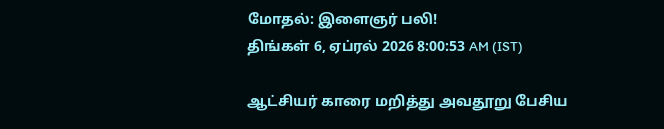மோதல்: இளைஞர் பலி!
திங்கள் 6, ஏப்ரல் 2026 8:00:53 AM (IST)

ஆட்சியர் காரை மறித்து அவதூறு பேசிய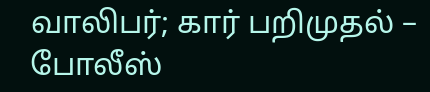வாலிபர்; கார் பறிமுதல் – போலீஸ்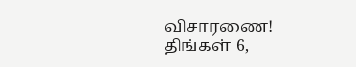விசாரணை!
திங்கள் 6,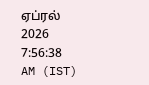ஏப்ரல் 2026 7:56:38 AM (IST)